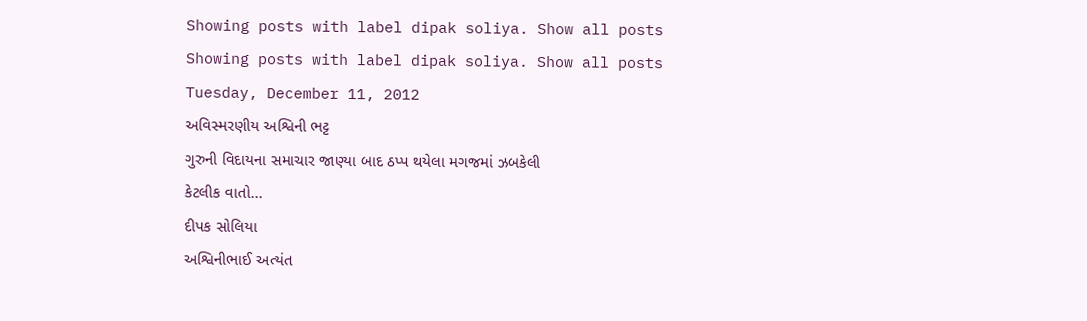Showing posts with label dipak soliya. Show all posts
Showing posts with label dipak soliya. Show all posts
Tuesday, December 11, 2012
અવિસ્મરણીય અશ્વિની ભટ્ટ
ગુરુની વિદાયના સમાચાર જાણ્યા બાદ ઠપ્પ થયેલા મગજમાં ઝબકેલી
કેટલીક વાતો...
દીપક સોલિયા
અશ્વિનીભાઈ અત્યંત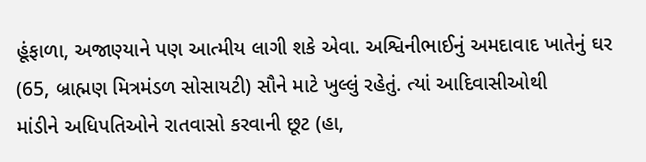હૂંફાળા, અજાણ્યાને પણ આત્મીય લાગી શકે એવા. અશ્વિનીભાઈનું અમદાવાદ ખાતેનું ઘર
(65, બ્રાહ્મણ મિત્રમંડળ સોસાયટી) સૌને માટે ખુલ્લું રહેતું. ત્યાં આદિવાસીઓથી
માંડીને અધિપતિઓને રાતવાસો કરવાની છૂટ (હા,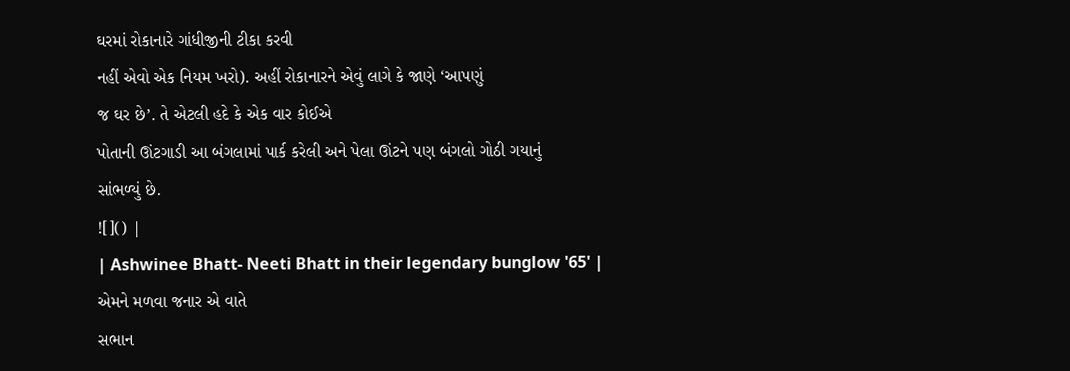ઘરમાં રોકાનારે ગાંધીજીની ટીકા કરવી
નહીં એવો એક નિયમ ખરો). અહીં રોકાનારને એવું લાગે કે જાણે ‘આપણું
જ ઘર છે’. તે એટલી હદે કે એક વાર કોઈએ
પોતાની ઊંટગાડી આ બંગલામાં પાર્ક કરેલી અને પેલા ઊંટને પણ બંગલો ગોઠી ગયાનું
સાંભળ્યું છે.
![]() |
| Ashwinee Bhatt- Neeti Bhatt in their legendary bunglow '65' |
એમને મળવા જનાર એ વાતે
સભાન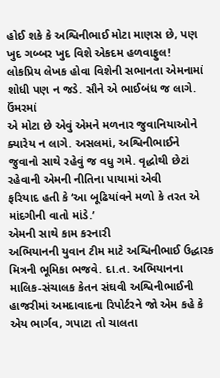હોઈ શકે કે અશ્વિનીભાઈ મોટા માણસ છે, પણ ખુદ ગબ્બર ખુદ વિશે એકદમ હળવાફુલ!
લોકપ્રિય લેખક હોવા વિશેની સભાનતા એમનામાં શોધી પણ ન જડે. સૌને એ ભાઈબંધ જ લાગે. ઉંમરમાં
એ મોટા છે એવું એમને મળનાર જુવાનિયાઓને ક્યારેય ન લાગે. અસલમાં, અશ્વિનીભાઈને
જુવાનો સાથે રહેવું જ વધુ ગમે. વૃદ્ધોથી છેટાં રહેવાની એમની નીતિના પાયામાં એવી
ફરિયાદ હતી કે ‘આ બૂઢિયાંવને મળો કે તરત એ માંદગીની વાતો માંડે.’
એમની સાથે કામ કરનારી
અભિયાનની યુવાન ટીમ માટે અશ્વિનીભાઈ ઉદ્ધારક મિત્રની ભૂમિકા ભજવે. દા.ત. અભિયાનના
માલિક-સંચાલક કેતન સંઘવી અશ્વિનીભાઈની હાજરીમાં અમદાવાદના રિપોર્ટરને જો એમ કહે કે
એય ભાર્ગવ, ગપાટા તો ચાલતા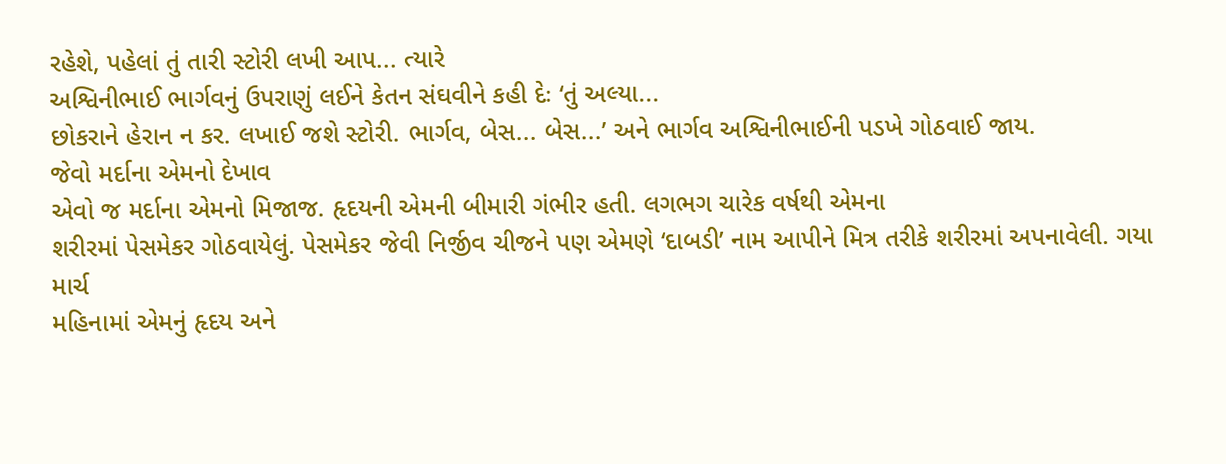રહેશે, પહેલાં તું તારી સ્ટોરી લખી આપ... ત્યારે
અશ્વિનીભાઈ ભાર્ગવનું ઉપરાણું લઈને કેતન સંઘવીને કહી દેઃ ‘તું અલ્યા...
છોકરાને હેરાન ન કર. લખાઈ જશે સ્ટોરી. ભાર્ગવ, બેસ... બેસ...’ અને ભાર્ગવ અશ્વિનીભાઈની પડખે ગોઠવાઈ જાય.
જેવો મર્દાના એમનો દેખાવ
એવો જ મર્દાના એમનો મિજાજ. હૃદયની એમની બીમારી ગંભીર હતી. લગભગ ચારેક વર્ષથી એમના
શરીરમાં પેસમેકર ગોઠવાયેલું. પેસમેકર જેવી નિર્જીવ ચીજને પણ એમણે ‘દાબડી’ નામ આપીને મિત્ર તરીકે શરીરમાં અપનાવેલી. ગયા માર્ચ
મહિનામાં એમનું હૃદય અને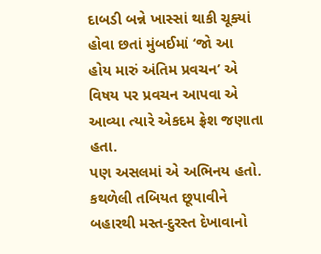દાબડી બન્ને ખાસ્સાં થાકી ચૂક્યાં હોવા છતાં મુંબઈમાં ‘જો આ
હોય મારું અંતિમ પ્રવચન’ એ વિષય પર પ્રવચન આપવા એ આવ્યા ત્યારે એકદમ ફ્રેશ જણાતા
હતા.
પણ અસલમાં એ અભિનય હતો.
કથળેલી તબિયત છૂપાવીને બહારથી મસ્ત-દુરસ્ત દેખાવાનો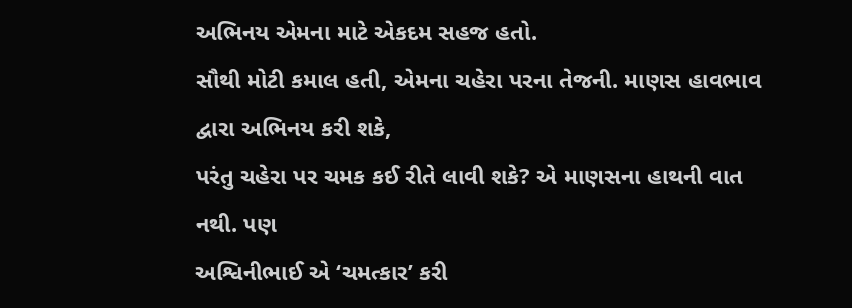અભિનય એમના માટે એકદમ સહજ હતો.
સૌથી મોટી કમાલ હતી, એમના ચહેરા પરના તેજની. માણસ હાવભાવ દ્વારા અભિનય કરી શકે,
પરંતુ ચહેરા પર ચમક કઈ રીતે લાવી શકે? એ માણસના હાથની વાત નથી. પણ
અશ્વિનીભાઈ એ ‘ચમત્કાર’ કરી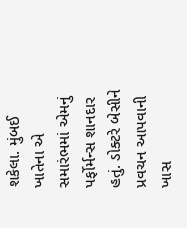શકેલા. મુંબઈ ખાતેના એ
સમારંભમાં એમનું પર્ફોર્મન્સ શાનદાર હતું. ડોક્ટરે બેસીને પ્રવચન આપવાની ખાસ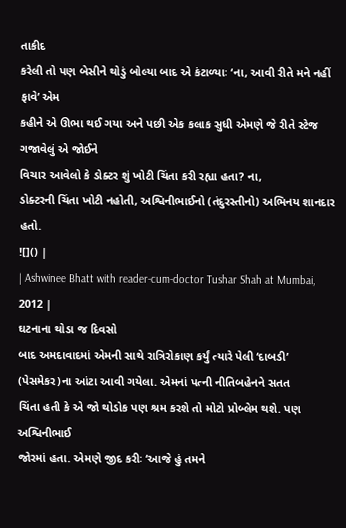તાકીદ
કરેલી તો પણ બેસીને થોડું બોલ્યા બાદ એ કંટાળ્યાઃ ‘ના, આવી રીતે મને નહીં ફાવે’ એમ
કહીને એ ઊભા થઈ ગયા અને પછી એક કલાક સુધી એમણે જે રીતે સ્ટેજ ગજાવેલું એ જોઈને
વિચાર આવેલો કે ડોક્ટર શું ખોટી ચિંતા કરી રહ્યા હતા? ના,
ડોક્ટરની ચિંતા ખોટી નહોતી, અશ્વિનીભાઈનો (તંદુરસ્તીનો) અભિનય શાનદાર હતો.
![]() |
| Ashwinee Bhatt with reader-cum-doctor Tushar Shah at Mumbai, 2012 |
ઘટનાના થોડા જ દિવસો
બાદ અમદાવાદમાં એમની સાથે રાત્રિરોકાણ કર્યું ત્યારે પેલી ‘દાબડી’ (પેસમેકર)ના આંટા આવી ગયેલા. એમનાં પત્ની નીતિબહેનને સતત
ચિંતા હતી કે એ જો થોડોક પણ શ્રમ કરશે તો મોટો પ્રોબ્લેમ થશે. પણ અશ્વિનીભાઈ
જોરમાં હતા. એમણે જીદ કરીઃ ‘આજે હું તમને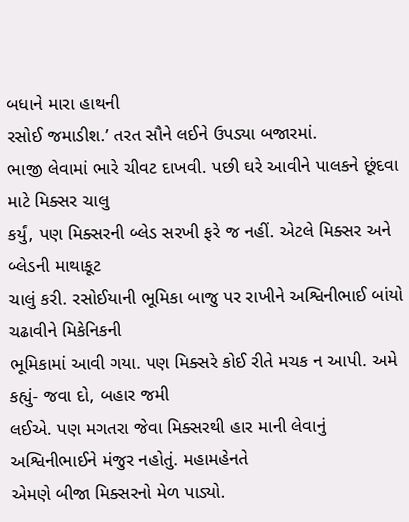બધાને મારા હાથની
રસોઈ જમાડીશ.’ તરત સૌને લઈને ઉપડ્યા બજારમાં.
ભાજી લેવામાં ભારે ચીવટ દાખવી. પછી ઘરે આવીને પાલકને છૂંદવા માટે મિક્સર ચાલુ
કર્યું, પણ મિક્સરની બ્લેડ સરખી ફરે જ નહીં. એટલે મિક્સર અને બ્લેડની માથાકૂટ
ચાલું કરી. રસોઈયાની ભૂમિકા બાજુ પર રાખીને અશ્વિનીભાઈ બાંયો ચઢાવીને મિકેનિકની
ભૂમિકામાં આવી ગયા. પણ મિક્સરે કોઈ રીતે મચક ન આપી. અમે કહ્યું- જવા દો, બહાર જમી
લઈએ. પણ મગતરા જેવા મિક્સરથી હાર માની લેવાનું અશ્વિનીભાઈને મંજુર નહોતું. મહામહેનતે
એમણે બીજા મિક્સરનો મેળ પાડ્યો.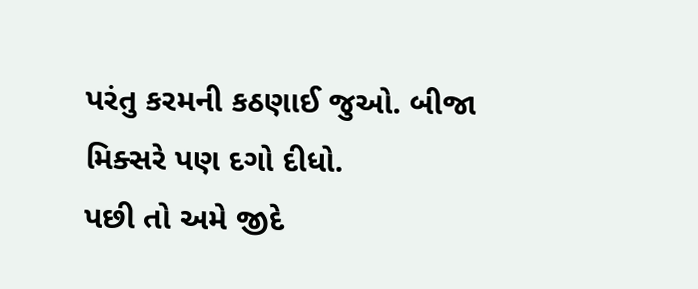પરંતુ કરમની કઠણાઈ જુઓ. બીજા મિક્સરે પણ દગો દીધો.
પછી તો અમે જીદે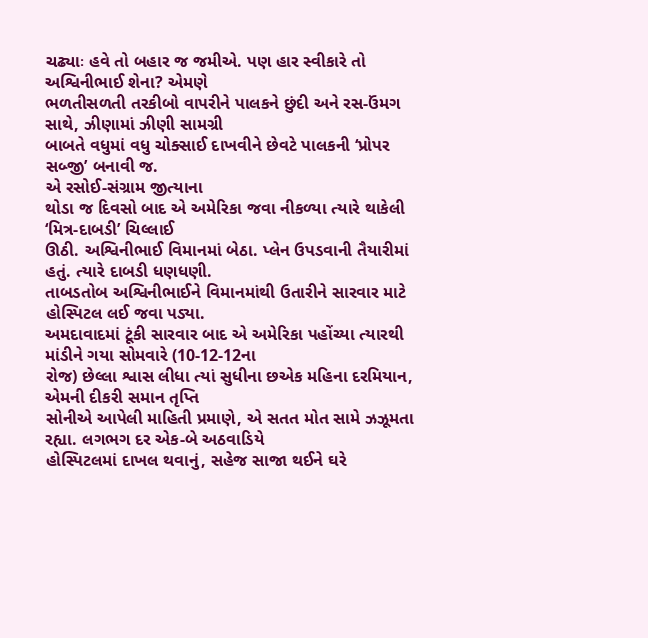ચઢ્યાઃ હવે તો બહાર જ જમીએ. પણ હાર સ્વીકારે તો અશ્વિનીભાઈ શેના? એમણે
ભળતીસળતી તરકીબો વાપરીને પાલકને છુંદી અને રસ-ઉંમગ સાથે, ઝીણામાં ઝીણી સામગ્રી
બાબતે વધુમાં વધુ ચોક્સાઈ દાખવીને છેવટે પાલકની ‘પ્રોપર સબ્જી’ બનાવી જ.
એ રસોઈ-સંગ્રામ જીત્યાના
થોડા જ દિવસો બાદ એ અમેરિકા જવા નીકળ્યા ત્યારે થાકેલી ‘મિત્ર-દાબડી’ ચિલ્લાઈ
ઊઠી. અશ્વિનીભાઈ વિમાનમાં બેઠા. પ્લેન ઉપડવાની તૈયારીમાં હતું. ત્યારે દાબડી ધણધણી.
તાબડતોબ અશ્વિનીભાઈને વિમાનમાંથી ઉતારીને સારવાર માટે હોસ્પિટલ લઈ જવા પડ્યા.
અમદાવાદમાં ટૂંકી સારવાર બાદ એ અમેરિકા પહોંચ્યા ત્યારથી માંડીને ગયા સોમવારે (10-12-12ના
રોજ) છેલ્લા શ્વાસ લીધા ત્યાં સુધીના છએક મહિના દરમિયાન, એમની દીકરી સમાન તૃપ્તિ
સોનીએ આપેલી માહિતી પ્રમાણે, એ સતત મોત સામે ઝઝૂમતા રહ્યા. લગભગ દર એક-બે અઠવાડિયે
હોસ્પિટલમાં દાખલ થવાનું, સહેજ સાજા થઈને ઘરે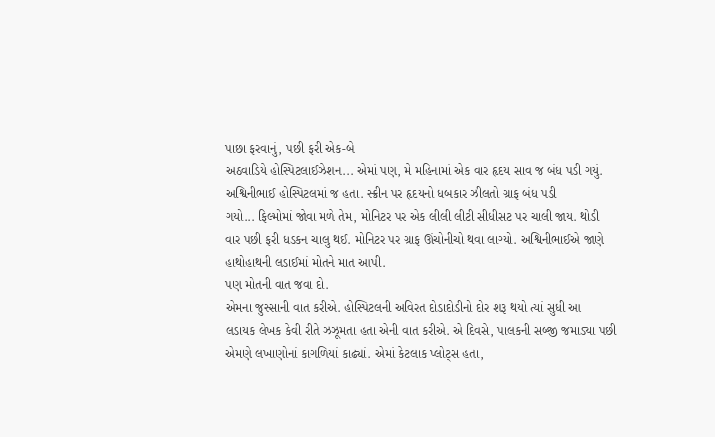પાછા ફરવાનું, પછી ફરી એક-બે
અઠવાડિયે હોસ્પિટલાઈઝેશન... એમાં પણ, મે મહિનામાં એક વાર હૃદય સાવ જ બંધ પડી ગયું.
અશ્વિનીભાઈ હોસ્પિટલમાં જ હતા. સ્ક્રીન પર હૃદયનો ધબકાર ઝીલતો ગ્રાફ બંધ પડી
ગયો... ફિલ્મોમાં જોવા મળે તેમ, મોનિટર પર એક લીલી લીટી સીધીસટ પર ચાલી જાય. થોડી
વાર પછી ફરી ધડકન ચાલુ થઈ. મોનિટર પર ગ્રાફ ઊંચોનીચો થવા લાગ્યો. અશ્વિનીભાઈએ જાણે
હાથોહાથની લડાઈમાં મોતને માત આપી.
પણ મોતની વાત જવા દો.
એમના જુસ્સાની વાત કરીએ. હોસ્પિટલની અવિરત દોડાદોડીનો દોર શરૂ થયો ત્યાં સુધી આ
લડાયક લેખક કેવી રીતે ઝઝૂમતા હતા એની વાત કરીએ. એ દિવસે, પાલકની સબ્જી જમાડ્યા પછી
એમણે લખાણોનાં કાગળિયાં કાઢ્યાં. એમાં કેટલાક પ્લોટ્સ હતા,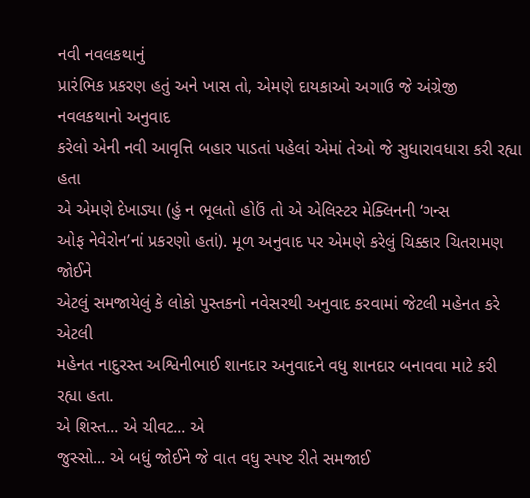નવી નવલકથાનું
પ્રારંભિક પ્રકરણ હતું અને ખાસ તો, એમણે દાયકાઓ અગાઉ જે અંગ્રેજી નવલકથાનો અનુવાદ
કરેલો એની નવી આવૃત્તિ બહાર પાડતાં પહેલાં એમાં તેઓ જે સુધારાવધારા કરી રહ્યા હતા
એ એમણે દેખાડ્યા (હું ન ભૂલતો હોઉં તો એ એલિસ્ટર મેક્લિનની ‘ગન્સ
ઓફ નેવેરોન’નાં પ્રકરણો હતાં). મૂળ અનુવાદ પર એમણે કરેલું ચિક્કાર ચિતરામણ જોઈને
એટલું સમજાયેલું કે લોકો પુસ્તકનો નવેસરથી અનુવાદ કરવામાં જેટલી મહેનત કરે એટલી
મહેનત નાદુરસ્ત અશ્વિનીભાઈ શાનદાર અનુવાદને વધુ શાનદાર બનાવવા માટે કરી રહ્યા હતા.
એ શિસ્ત... એ ચીવટ... એ
જુસ્સો... એ બધું જોઈને જે વાત વધુ સ્પષ્ટ રીતે સમજાઈ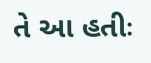તે આ હતીઃ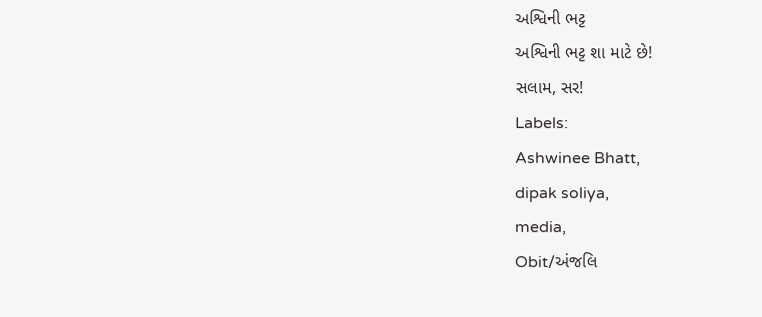અશ્વિની ભટ્ટ
અશ્વિની ભટ્ટ શા માટે છે!
સલામ, સર!
Labels:
Ashwinee Bhatt,
dipak soliya,
media,
Obit/અંજલિ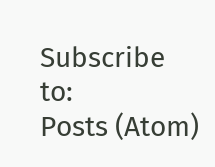Subscribe to:
Posts (Atom)